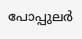പോപ്പുലര്‍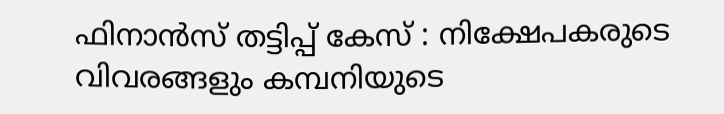ഫിനാന്‍സ് തട്ടിപ്പ് കേസ് : നിക്ഷേപകരുടെ വിവരങ്ങളും കമ്പനിയുടെ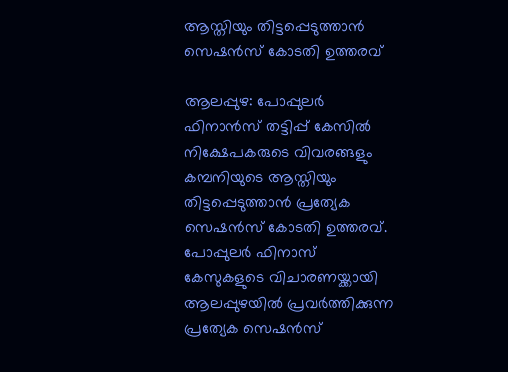ആസ്തിയും തിട്ടപ്പെടുത്താന്‍ സെഷന്‍സ് കോടതി ഉത്തരവ്

ആലപ്പുഴ: പോപ്പുലര്‍ ഫിനാന്‍സ് തട്ടിപ്പ് കേസില്‍ നിക്ഷേപകരുടെ വിവരങ്ങളും കമ്പനിയുടെ ആസ്തിയും തിട്ടപ്പെടുത്താന്‍ പ്രത്യേക സെഷന്‍സ് കോടതി ഉത്തരവ്. പോപ്പുലര്‍ ഫിനാസ് കേസുകളുടെ വിചാരണയ്ക്കായി ആലപ്പുഴയില്‍ പ്രവര്‍ത്തിക്കുന്ന പ്രത്യേക സെഷന്‍സ്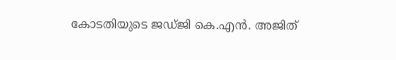കോടതിയുടെ ജഡ്ജി കെ.എന്‍. അജിത്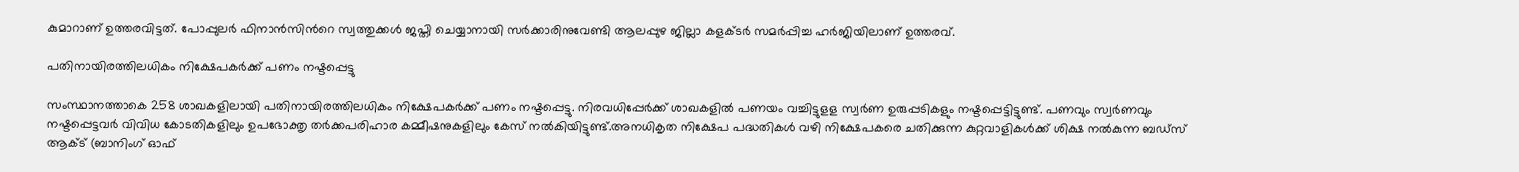കുമാറാണ് ഉത്തരവിട്ടത്. പോപ്പുലര്‍ ഫിനാന്‍സിന്‍റെ സ്വത്തുക്കള്‍ ജപ്തി ചെയ്യാനായി സര്‍ക്കാരിനുവേണ്ടി ആലപ്പുഴ ജില്ലാ കളക്ടര്‍ സമര്‍പ്പിച്ച ഹര്‍ജിയിലാണ് ഉത്തരവ്.

പതിനായിരത്തിലധികം നിക്ഷേപകര്‍ക്ക് പണം നഷ്ടപ്പെട്ടു

സംസ്ഥാനത്താകെ 258 ശാഖകളിലായി പതിനായിരത്തിലധികം നിക്ഷേപകര്‍ക്ക് പണം നഷ്ടപ്പെട്ടു. നിരവധിപ്പേര്‍ക്ക് ശാഖകളില്‍ പണയം വച്ചിട്ടുളള സ്വര്‍ണ ഉരുപ്പടികളും നഷ്ടപ്പെട്ടിട്ടുണ്ട്. പണവും സ്വര്‍ണവും നഷ്ടപ്പെട്ടവര്‍ വിവിധ കോടതികളിലും ഉപഭോക്തൃ തര്‍ക്കപരിഹാര കമ്മീഷനുകളിലും കേസ് നല്‍കിയിട്ടുണ്ട്.അനധികൃത നിക്ഷേപ പദ്ധതികള്‍ വഴി നിക്ഷേപകരെ ചതിക്കുന്ന കുറ്റവാളികള്‍ക്ക് ശിക്ഷ നല്‍കുന്ന ബഡ്‌സ് ആക്ട് (ബാനിംഗ് ഓഫ്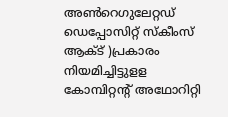അണ്‍റെഗുലേറ്റഡ് ഡെപ്പോസിറ്റ് സ്‌കീംസ് ആക്ട് )പ്രകാരം നിയമിച്ചിട്ടുളള കോമ്പിറ്റന്‍റ് അഥോറിറ്റി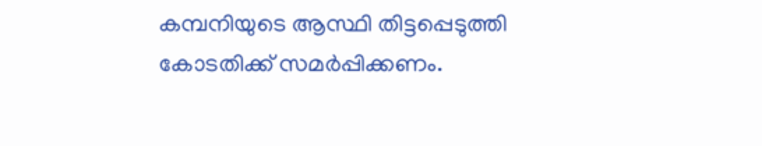കമ്പനിയുടെ ആസ്ഥി തിട്ടപ്പെടുത്തി കോടതിക്ക് സമര്‍പ്പിക്കണം.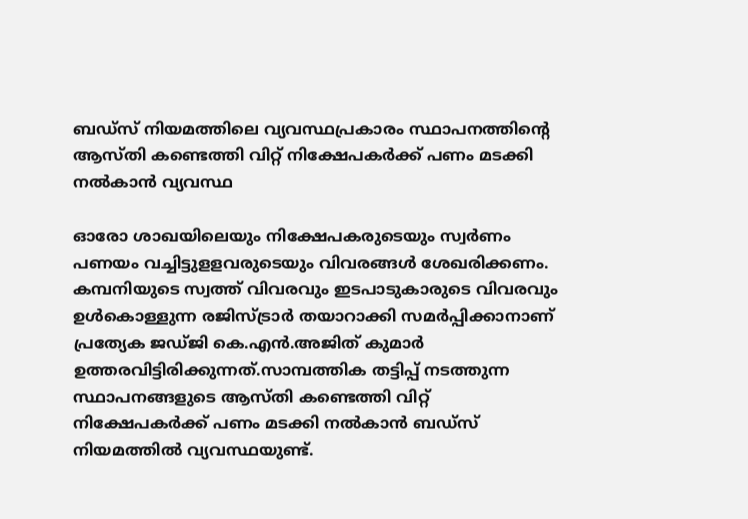ബഡ്‌സ് നിയമത്തിലെ വ്യവസ്ഥപ്രകാരം സ്ഥാപനത്തിന്റെ ആസ്തി കണ്ടെത്തി വിറ്റ് നിക്ഷേപകര്‍ക്ക് പണം മടക്കി നല്‍കാന്‍ വ്യവസ്ഥ

ഓരോ ശാഖയിലെയും നിക്ഷേപകരുടെയും സ്വര്‍ണം പണയം വച്ചിട്ടുളളവരുടെയും വിവരങ്ങള്‍ ശേഖരിക്കണം. കമ്പനിയുടെ സ്വത്ത് വിവരവും ഇടപാടുകാരുടെ വിവരവും ഉള്‍കൊള്ളുന്ന രജിസ്ട്രാര്‍ തയാറാക്കി സമര്‍പ്പിക്കാനാണ് പ്രത്യേക ജഡ്ജി കെ.എന്‍.അജിത് കുമാര്‍ ഉത്തരവിട്ടിരിക്കുന്നത്.സാമ്പത്തിക തട്ടിപ്പ് നടത്തുന്ന സ്ഥാപനങ്ങളുടെ ആസ്തി കണ്ടെത്തി വിറ്റ് നിക്ഷേപകര്‍ക്ക് പണം മടക്കി നല്‍കാന്‍ ബഡ്‌സ് നിയമത്തില്‍ വ്യവസ്ഥയുണ്ട്.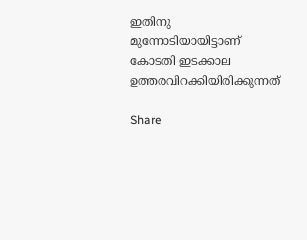ഇതിനു മുന്നോടിയായിട്ടാണ് കോടതി ഇടക്കാല ഉത്തരവിറക്കിയിരിക്കുന്നത്

Share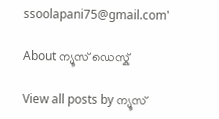ssoolapani75@gmail.com'

About ന്യൂസ് ഡെസ്ക്

View all posts by ന്യൂസ്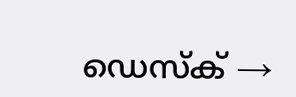ഡെസ്ക് →